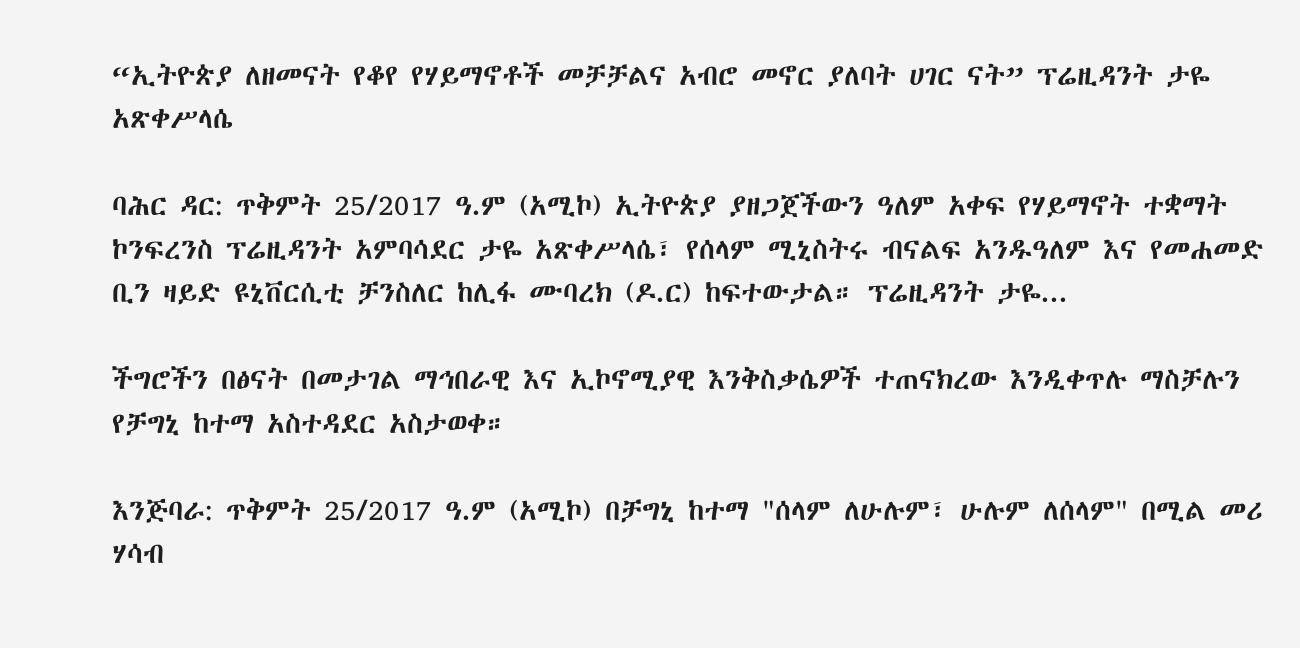“ኢትዮጵያ ለዘመናት የቆየ የሃይማኖቶች መቻቻልና አብሮ መኖር ያለባት ሀገር ናት” ፕሬዚዳንት ታዬ አጽቀሥላሴ

ባሕር ዳር: ጥቅምት 25/2017 ዓ.ም (አሚኮ) ኢትዮጵያ ያዘጋጀችውን ዓለም አቀፍ የሃይማኖት ተቋማት ኮንፍረንስ ፕሬዚዳንት አምባሳደር ታዬ አጽቀሥላሴ፣ የሰላም ሚኒስትሩ ብናልፍ አንዱዓለም እና የመሐመድ ቢን ዛይድ ዩኒቨርሲቲ ቻንስለር ከሊፋ ሙባረክ (ዶ.ር) ከፍተውታል። ፕሬዚዳንት ታዬ...

ችግሮችን በፅናት በመታገል ማኅበራዊ እና ኢኮኖሚያዊ እንቅስቃሴዎች ተጠናክረው እንዲቀጥሉ ማስቻሉን የቻግኒ ከተማ አስተዳደር አስታወቀ።

እንጅባራ: ጥቅምት 25/2017 ዓ.ም (አሚኮ) በቻግኒ ከተማ "ሰላም ለሁሉም፣ ሁሉም ለሰላም" በሚል መሪ ሃሳብ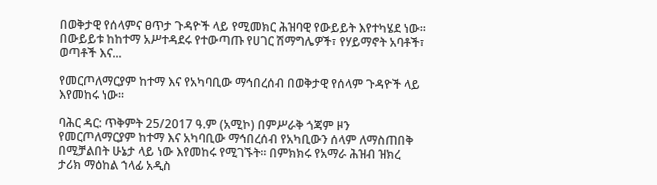በወቅታዊ የሰላምና ፀጥታ ጉዳዮች ላይ የሚመክር ሕዝባዊ የውይይት እየተካሄደ ነው፡፡ በውይይቱ ከከተማ አሥተዳደሩ የተውጣጡ የሀገር ሽማግሌዎች፣ የሃይማኖት አባቶች፣ ወጣቶች እና...

የመርጦለማርያም ከተማ እና የአካባቢው ማኅበረሰብ በወቅታዊ የሰላም ጉዳዮች ላይ እየመከሩ ነው፡፡

ባሕር ዳር: ጥቅምት 25/2017 ዓ.ም (አሚኮ) በምሥራቅ ጎጃም ዞን የመርጦለማርያም ከተማ እና አካባቢው ማኅበረሰብ የአካቢውን ሰላም ለማስጠበቅ በሚቻልበት ሁኔታ ላይ ነው እየመከሩ የሚገኙት፡፡ በምክክሩ የአማራ ሕዝብ ዝክረ ታሪክ ማዕከል ኀላፊ አዲስ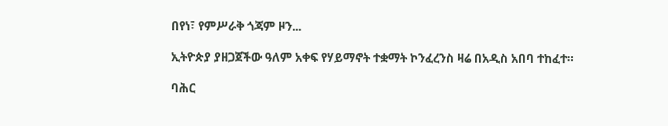በየነ፣ የምሥራቅ ጎጃም ዞን...

ኢትዮጵያ ያዘጋጀችው ዓለም አቀፍ የሃይማኖት ተቋማት ኮንፈረንስ ዛሬ በአዲስ አበባ ተከፈተ።

ባሕር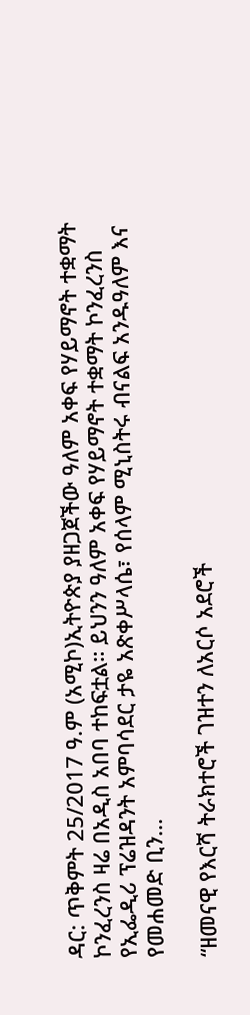ዳር: ጥቅምት 25/2017 ዓ.ም (አሚኮ)ኢትዮጵያ ያዘጋጀችው ዓለም አቀፍ የሃይማኖት ተቋማት ኮንፈረንስ ዛሬ በአዲስ አበባ ተከፍቷል። ይህንን ዓለም አቀፍ የሃይማኖት ተቋማት ኮንፈረንስ የኢፌዲሪ ፕሬዝዳንት አምባሳደር ታዬ አጽቀሥላሴ፣ የሰላም ሚኒስትሩ ብናልፍ አንዱዓለም እና የመሐመድ ቢን...

“ዘመናዊ የእርሻ ትራክተሮች ገዝተን ለአርሶ አደሮች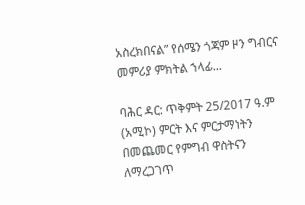አስረክበናል” የሰሜን ጎጃም ዞን ግብርና መምሪያ ምክትል ኀላፊ...

ባሕር ዳር: ጥቅምት 25/2017 ዓ.ም (አሚኮ) ምርት እና ምርታማነትን በመጨመር የምግብ ዋስትናን ለማረጋገጥ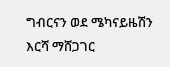ግብርናን ወደ ሜካናይዜሽን እርሻ ማሸጋገር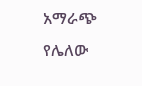አማራጭ የሌለው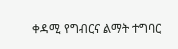ቀዳሚ የግብርና ልማት ተግባር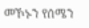መኾኑን የሰሜን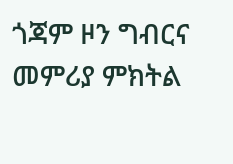ጎጃም ዞን ግብርና መምሪያ ምክትል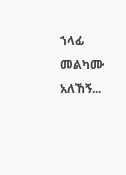ኀላፊ መልካሙ አለኸኝ...